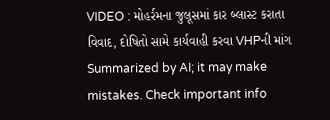VIDEO : મોહર્રમના જુલૂસમાં કાર બ્લાસ્ટ કરાતા વિવાદ, દોષિતો સામે કાર્યવાહી કરવા VHPની માંગ
Summarized by AI; it may make mistakes. Check important info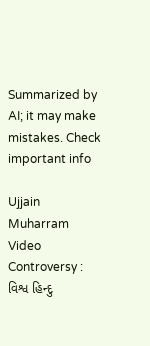Summarized by AI; it may make mistakes. Check important info

Ujjain Muharram Video Controversy : વિશ્વ હિન્દુ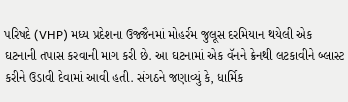પરિષદે (VHP) મધ્ય પ્રદેશના ઉજ્જૈનમાં મોહર્રમ જુલૂસ દરમિયાન થયેલી એક ઘટનાની તપાસ કરવાની માગ કરી છે. આ ઘટનામાં એક વૅનને ક્રેનથી લટકાવીને બ્લાસ્ટ કરીને ઉડાવી દેવામાં આવી હતી. સંગઠને જણાવ્યું કે, ધાર્મિક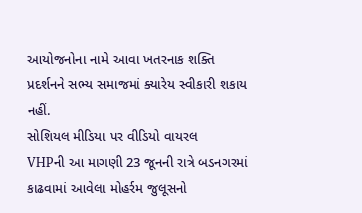આયોજનોના નામે આવા ખતરનાક શક્તિ પ્રદર્શનને સભ્ય સમાજમાં ક્યારેય સ્વીકારી શકાય નહીં.
સોશિયલ મીડિયા પર વીડિયો વાયરલ
VHPની આ માગણી 23 જૂનની રાત્રે બડનગરમાં કાઢવામાં આવેલા મોહર્રમ જુલૂસનો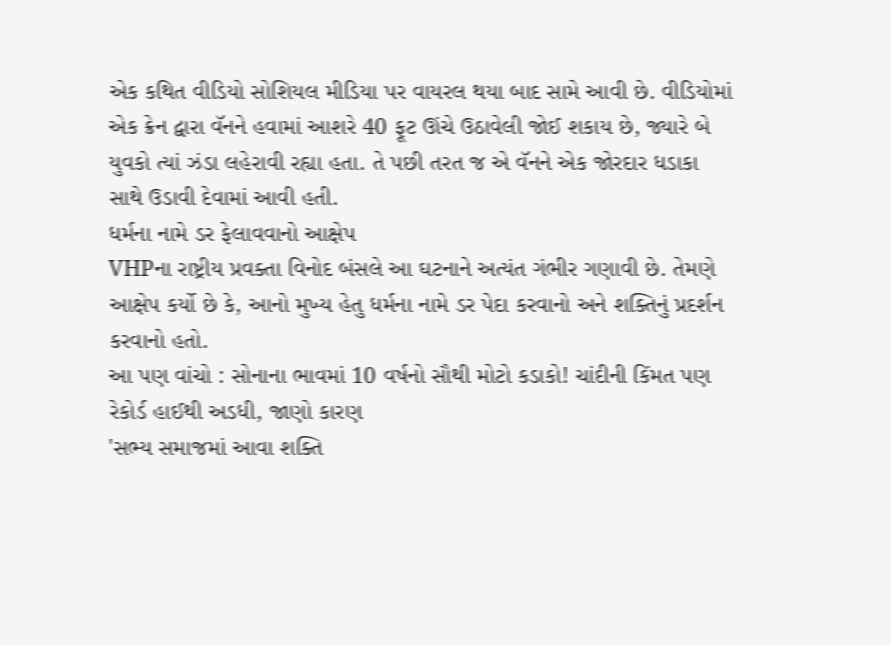એક કથિત વીડિયો સોશિયલ મીડિયા પર વાયરલ થયા બાદ સામે આવી છે. વીડિયોમાં એક ક્રેન દ્વારા વૅનને હવામાં આશરે 40 ફૂટ ઊંચે ઉઠાવેલી જોઈ શકાય છે, જ્યારે બે યુવકો ત્યાં ઝંડા લહેરાવી રહ્યા હતા. તે પછી તરત જ એ વૅનને એક જોરદાર ધડાકા સાથે ઉડાવી દેવામાં આવી હતી.
ધર્મના નામે ડર ફેલાવવાનો આક્ષેપ
VHPના રાષ્ટ્રીય પ્રવક્તા વિનોદ બંસલે આ ઘટનાને અત્યંત ગંભીર ગણાવી છે. તેમણે આક્ષેપ કર્યો છે કે, આનો મુખ્ય હેતુ ધર્મના નામે ડર પેદા કરવાનો અને શક્તિનું પ્રદર્શન કરવાનો હતો.
આ પણ વાંચો : સોનાના ભાવમાં 10 વર્ષનો સૌથી મોટો કડાકો! ચાંદીની કિંમત પણ રેકોર્ડ હાઈથી અડધી, જાણો કારણ
'સભ્ય સમાજમાં આવા શક્તિ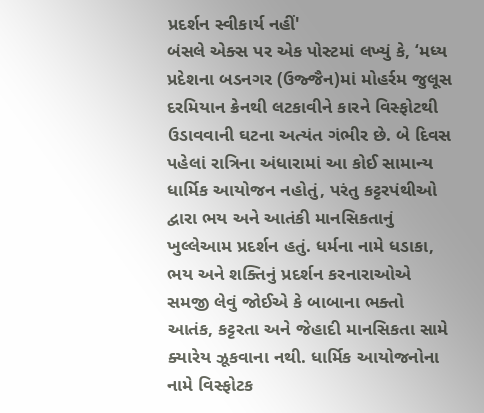પ્રદર્શન સ્વીકાર્ય નહીં'
બંસલે એક્સ પર એક પોસ્ટમાં લખ્યું કે, ‘મધ્ય પ્રદેશના બડનગર (ઉજ્જૈન)માં મોહર્રમ જુલૂસ દરમિયાન ક્રેનથી લટકાવીને કારને વિસ્ફોટથી ઉડાવવાની ઘટના અત્યંત ગંભીર છે. બે દિવસ પહેલાં રાત્રિના અંધારામાં આ કોઈ સામાન્ય ધાર્મિક આયોજન નહોતું, પરંતુ કટ્ટરપંથીઓ દ્વારા ભય અને આતંકી માનસિકતાનું ખુલ્લેઆમ પ્રદર્શન હતું. ધર્મના નામે ધડાકા, ભય અને શક્તિનું પ્રદર્શન કરનારાઓએ સમજી લેવું જોઈએ કે બાબાના ભક્તો આતંક, કટ્ટરતા અને જેહાદી માનસિકતા સામે ક્યારેય ઝૂકવાના નથી. ધાર્મિક આયોજનોના નામે વિસ્ફોટક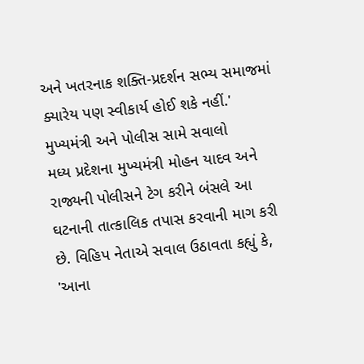અને ખતરનાક શક્તિ-પ્રદર્શન સભ્ય સમાજમાં ક્યારેય પણ સ્વીકાર્ય હોઈ શકે નહીં.'
મુખ્યમંત્રી અને પોલીસ સામે સવાલો
મધ્ય પ્રદેશના મુખ્યમંત્રી મોહન યાદવ અને રાજ્યની પોલીસને ટેગ કરીને બંસલે આ ઘટનાની તાત્કાલિક તપાસ કરવાની માગ કરી છે. વિહિપ નેતાએ સવાલ ઉઠાવતા કહ્યું કે, 'આના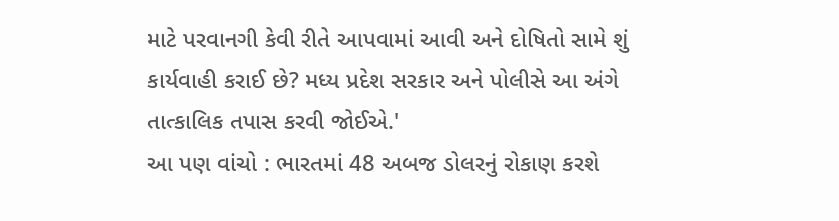માટે પરવાનગી કેવી રીતે આપવામાં આવી અને દોષિતો સામે શું કાર્યવાહી કરાઈ છે? મધ્ય પ્રદેશ સરકાર અને પોલીસે આ અંગે તાત્કાલિક તપાસ કરવી જોઈએ.'
આ પણ વાંચો : ભારતમાં 48 અબજ ડોલરનું રોકાણ કરશે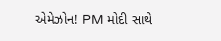એમેઝોન! PM મોદી સાથે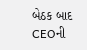બેઠક બાદ CEOની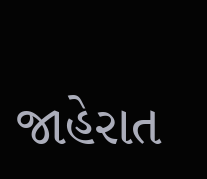જાહેરાત